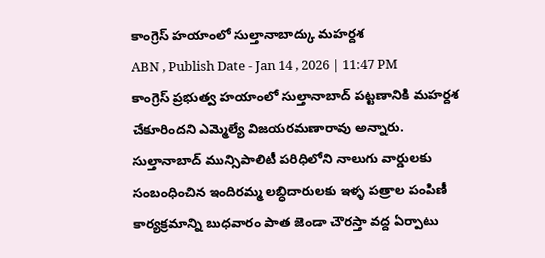కాంగ్రెస్ హయాంలో సుల్తానాబాద్కు మహర్దశ
ABN , Publish Date - Jan 14 , 2026 | 11:47 PM
కాంగ్రెస్ ప్రభుత్వ హయాంలో సుల్తానాబాద్ పట్టణానికి మహర్దశ చేకూరిందని ఎమ్మెల్యే విజయరమణారావు అన్నారు. సుల్తానాబాద్ మున్సిపాలిటీ పరిధిలోని నాలుగు వార్డులకు సంబంధించిన ఇందిరమ్మ లబ్ధిదారులకు ఇళ్ళ పత్రాల పంపిణీ కార్యక్రమాన్ని బుధవారం పాత జెండా చౌరస్తా వద్ద ఏర్పాటు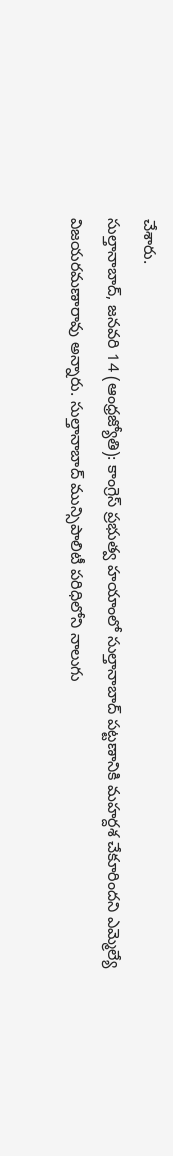చేశారు.
సుల్తానాబాద్, జనవరి 14 (ఆంధ్రజ్యోతి): కాంగ్రెస్ ప్రభుత్వ హయాంలో సుల్తానాబాద్ పట్టణానికి మహర్దశ చేకూరిందని ఎమ్మెల్యే విజయరమణారావు అన్నారు. సుల్తానాబాద్ మున్సిపాలిటీ పరిధిలోని నాలుగు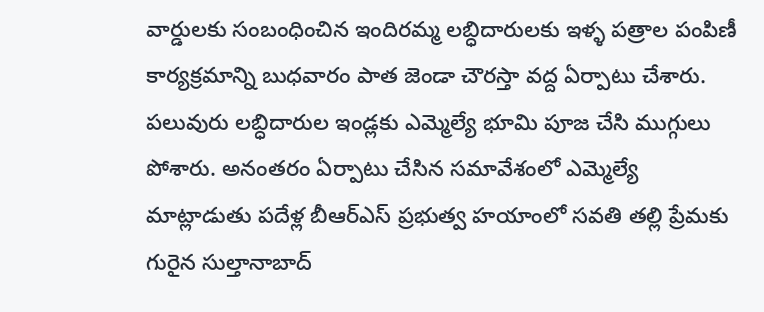వార్డులకు సంబంధించిన ఇందిరమ్మ లబ్ధిదారులకు ఇళ్ళ పత్రాల పంపిణీ కార్యక్రమాన్ని బుధవారం పాత జెండా చౌరస్తా వద్ద ఏర్పాటు చేశారు. పలువురు లబ్ధిదారుల ఇండ్లకు ఎమ్మెల్యే భూమి పూజ చేసి ముగ్గులు పోశారు. అనంతరం ఏర్పాటు చేసిన సమావేశంలో ఎమ్మెల్యే మాట్లాడుతు పదేళ్ల బీఆర్ఎస్ ప్రభుత్వ హయాంలో సవతి తల్లి ప్రేమకు గురైన సుల్తానాబాద్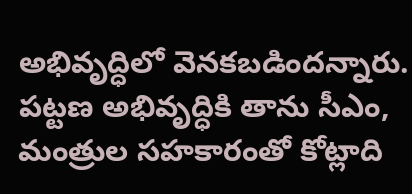అభివృద్ధిలో వెనకబడిందన్నారు. పట్టణ అభివృద్ధికి తాను సీఎం, మంత్రుల సహకారంతో కోట్లాది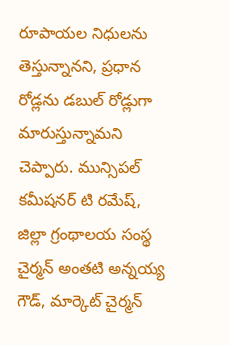రూపాయల నిధులను తెస్తున్నానని, ప్రధాన రోడ్లను డబుల్ రోడ్లుగా మారుస్తున్నామని చెప్పారు. మున్సిపల్ కమీషనర్ టి రమేష్, జిల్లా గ్రంథాలయ సంస్థ చైర్మన్ అంతటి అన్నయ్య గౌడ్, మార్కెట్ చైర్మన్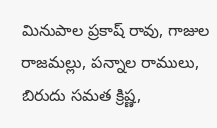మినుపాల ప్రకాష్ రావు, గాజుల రాజమల్లు, పన్నాల రాములు, బిరుదు సమత క్రిష్ణ,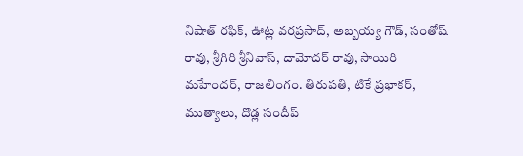నిషాత్ రఫిక్, ఊట్ల వరప్రసాద్, అబ్బయ్య గౌడ్, సంతోష్ రావు, శ్రీగిరి శ్రీనివాస్, దామోదర్ రావు, సాయిరి మహేందర్, రాజలింగం. తిరుపతి, టికే ప్రభాకర్, ముత్యాలు, దొడ్ల సందీప్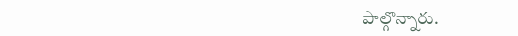పాల్గొన్నారు.